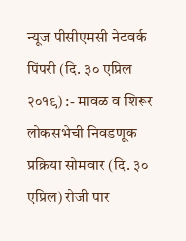न्यूज पीसीएमसी नेटवर्क
पिंपरी (दि. ३० एप्रिल २०१९) :- मावळ व शिरूर लोकसभेची निवडणूक प्रक्रिया सोमवार (दि. ३० एप्रिल) रोजी पार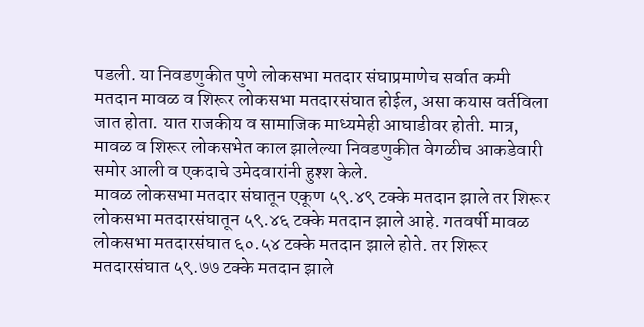पडली. या निवडणुकीत पुणे लोकसभा मतदार संघाप्रमाणेच सर्वात कमी मतदान मावळ व शिरूर लोकसभा मतदारसंघात होईल, असा कयास वर्तविला जात होता. यात राजकीय व सामाजिक माध्यमेही आघाडीवर होती. मात्र, मावळ व शिरूर लोकसभेत काल झालेल्या निवडणुकीत वेगळीच आकडेवारी समोर आली व एकदाचे उमेदवारांनी हुश्श केले.
मावळ लोकसभा मतदार संघातून एकूण ५९.४९ टक्के मतदान झाले तर शिरूर लोकसभा मतदारसंघातून ५९.४६ टक्के मतदान झाले आहे. गतवर्षी मावळ लोकसभा मतदारसंघात ६०.५४ टक्के मतदान झाले होते. तर शिरूर मतदारसंघात ५९.७७ टक्के मतदान झाले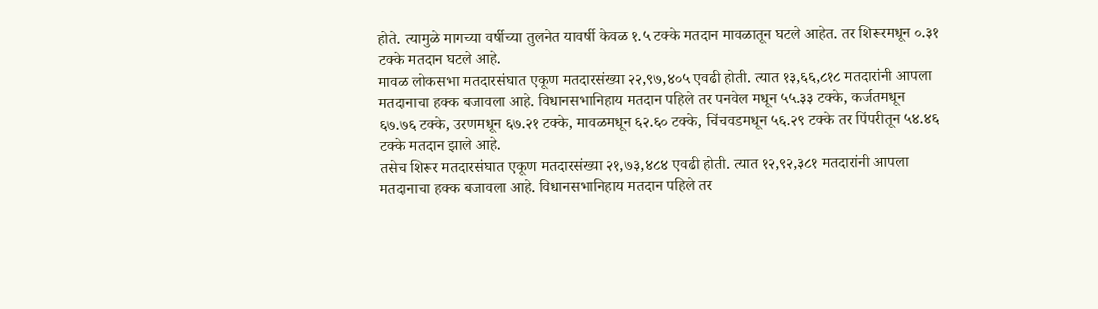होते. त्यामुळे मागच्या वर्षीच्या तुलनेत यावर्षी केवळ १.५ टक्के मतदान मावळातून घटले आहेत. तर शिरूरमधून ०.३१ टक्के मतदान घटले आहे.
मावळ लोकसभा मतदारसंघात एकूण मतदारसंख्या २२,९७,४०५ एवढी होती. त्यात १३,६६,८१८ मतदारांनी आपला मतदानाचा हक्क बजावला आहे. विधानसभानिहाय मतदान पहिले तर पनवेल मधून ५५.३३ टक्के, कर्जतमधून ६७.७६ टक्के, उरणमधून ६७.२१ टक्के, मावळमधून ६२.६० टक्के, चिंचवडमधून ५६.२९ टक्के तर पिंपरीतून ५४.४६ टक्के मतदान झाले आहे.
तसेच शिरूर मतदारसंघात एकूण मतदारसंख्या २१,७३,४८४ एवढी होती. त्यात १२,९२,३८१ मतदारांनी आपला मतदानाचा हक्क बजावला आहे. विधानसभानिहाय मतदान पहिले तर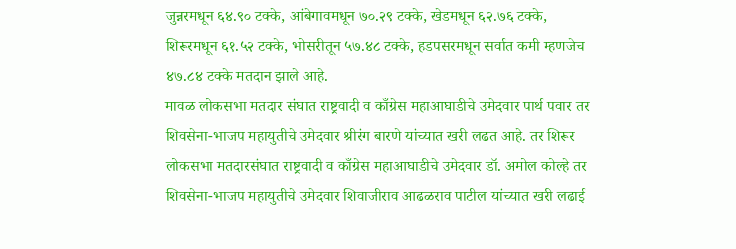जुन्नरमधून ६४.९० टक्के, आंबेगावमधून ७०.२९ टक्के, खेडमधून ६२.७६ टक्के, शिरूरमधून ६१.५२ टक्के, भोसरीतून ५७.४८ टक्के, हडपसरमधून सर्वात कमी म्हणजेच ४७.८४ टक्के मतदान झाले आहे.
मावळ लोकसभा मतदार संघात राष्ट्रवादी व काँग्रेस महाआघाडीचे उमेदवार पार्थ पवार तर शिवसेना-भाजप महायुतीचे उमेदवार श्रीरंग बारणे यांच्यात खरी लढत आहे. तर शिरूर लोकसभा मतदारसंघात राष्ट्रवादी व काँग्रेस महाआघाडीचे उमेदवार डॉ. अमोल कोल्हे तर शिवसेना-भाजप महायुतीचे उमेदवार शिवाजीराव आढळराव पाटील यांच्यात खरी लढाई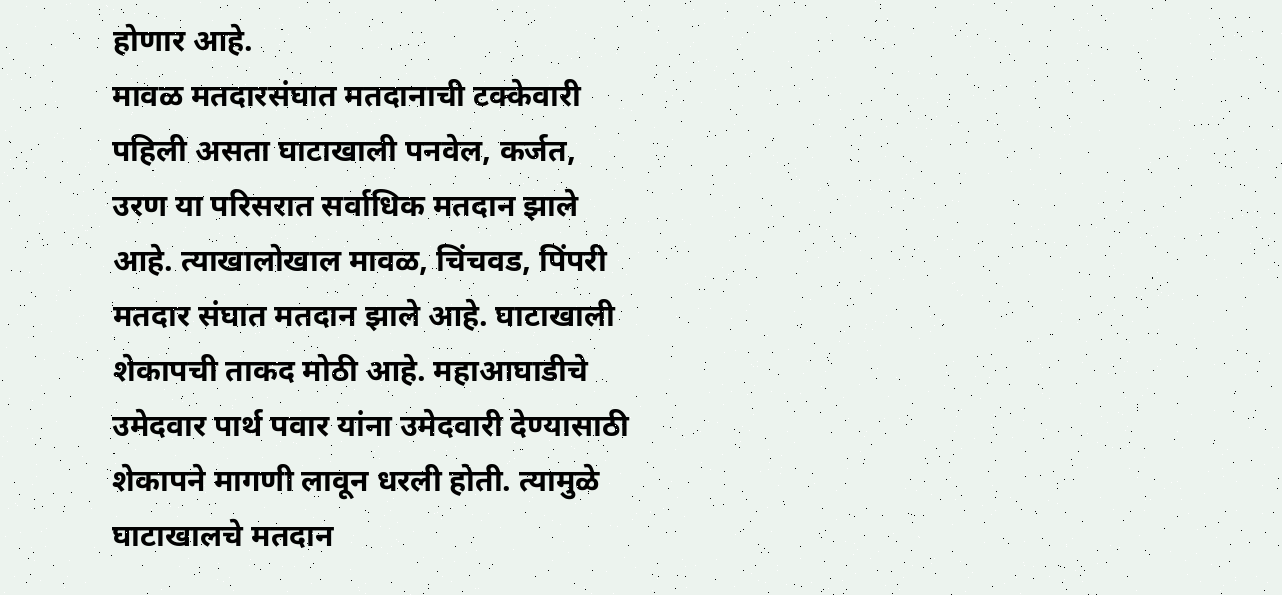होणार आहे.
मावळ मतदारसंघात मतदानाची टक्केवारी पहिली असता घाटाखाली पनवेल, कर्जत, उरण या परिसरात सर्वाधिक मतदान झाले आहे. त्याखालोखाल मावळ, चिंचवड, पिंपरी मतदार संघात मतदान झाले आहे. घाटाखाली शेकापची ताकद मोठी आहे. महाआघाडीचे उमेदवार पार्थ पवार यांना उमेदवारी देण्यासाठी शेकापने मागणी लावून धरली होती. त्यामुळे घाटाखालचे मतदान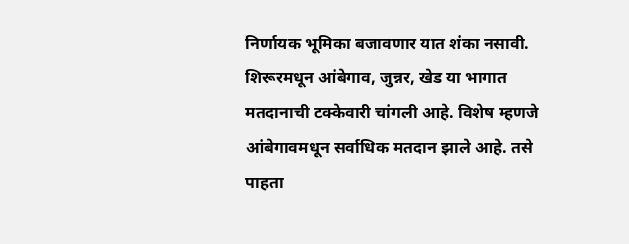निर्णायक भूमिका बजावणार यात शंका नसावी.
शिरूरमधून आंबेगाव, जुन्नर, खेड या भागात मतदानाची टक्केवारी चांगली आहे. विशेष म्हणजे आंबेगावमधून सर्वाधिक मतदान झाले आहे. तसे पाहता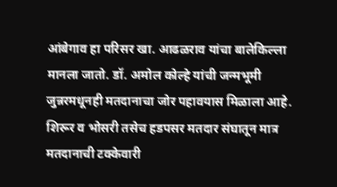आंबेगाव हा परिसर खा. आढळराव यांचा बालेकिल्ला मानला जातो. डॉ. अमोल कोल्हे यांची जन्मभूमी जुन्नरमधूनही मतदानाचा जोर पहावयास मिळाला आहे. शिरूर व भोसरी तसेच हडपसर मतदार संघातून मात्र मतदानाची टक्केवारी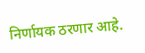निर्णायक ठरणार आहे.